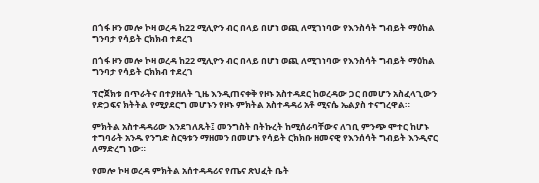በጎፋ ዞን መሎ ኮዛ ወረዳ ከ22 ሚሊዮን ብር በላይ በሆነ ወጪ ለሚገነባው የእንስሳት ግብይት ማዕከል ግንባታ የሳይት ርክክብ ተደረገ

በጎፋ ዞን መሎ ኮዛ ወረዳ ከ22 ሚሊዮን ብር በላይ በሆነ ወጪ ለሚገነባው የእንስሳት ግብይት ማዕከል ግንባታ የሳይት ርክክብ ተደረገ

ፕሮጀክቱ በጥራትና በተያዘለት ጊዜ እንዲጠናቀቅ የዞኑ አስተዳደር ከወረዳው ጋር በመሆን አስፈላጊውን የድጋፍና ክትትል የሚያደርግ መሆኑን የዞኑ ምክትል አስተዳዳሪ አቶ ሚናሴ ኤልያስ ተናግረዋል።

ምክትል አስተዳዳሪው እንደገለጹት፤ መንግስት በትኩረት ከሚሰራባቸውና ለገቢ ምንጭ ሞተር ከሆኑ ተግባራት አንዱ የንግድ ስርዓቱን ማዘመን በመሆኑ የሳይት ርክክቡ ዘመናዊ የእንሰሳት ግብይት እንዲኖር ለማድረግ ነው።

የመሎ ኮዛ ወረዳ ምክትል አሰተዳዳሪና የጤና ጽህፈት ቤት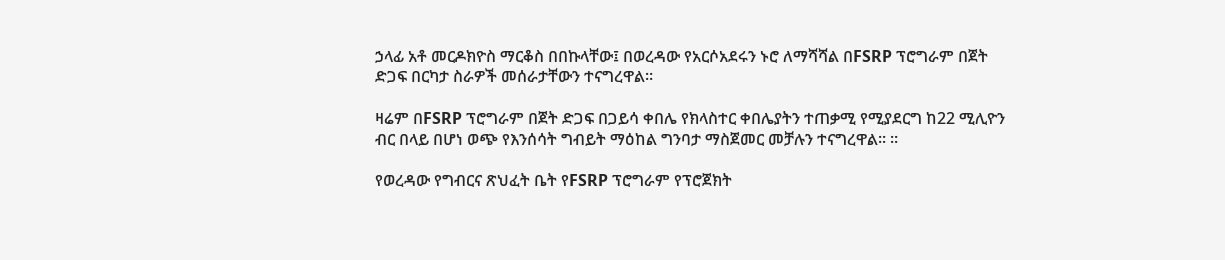ኃላፊ አቶ መርዶክዮስ ማርቆስ በበኩላቸው፤ በወረዳው የአርሶአደሩን ኑሮ ለማሻሻል በFSRP ፕሮግራም በጀት ድጋፍ በርካታ ስራዎች መሰራታቸውን ተናግረዋል።

ዛሬም በFSRP ፕሮግራም በጀት ድጋፍ በጋይሳ ቀበሌ የክላስተር ቀበሌያትን ተጠቃሚ የሚያደርግ ከ22 ሚሊዮን ብር በላይ በሆነ ወጭ የእንሰሳት ግብይት ማዕከል ግንባታ ማስጀመር መቻሉን ተናግረዋል፡፡ ።

የወረዳው የግብርና ጽህፈት ቤት የFSRP ፕሮግራም የፕሮጀክት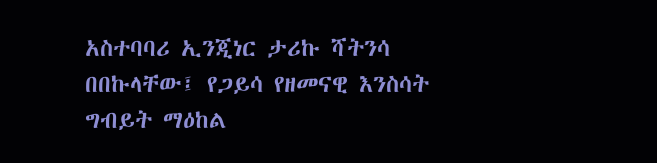አስተባባሪ ኢንጂነር ታሪኩ ሻትንሳ በበኩላቸው፤ የጋይሳ የዘመናዊ እንስሳት ግብይት ማዕከል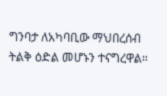ግንባታ ለአካባቢው ማህበረሰብ ትልቅ ዕድል መሆኑን ተናግረዋል።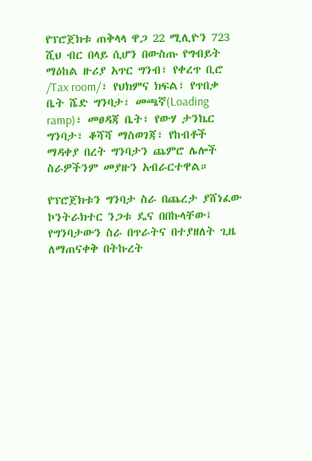የፕሮጀክቱ ጠቅላላ ዋጋ 22 ሚሊዮን 723 ሺህ ብር በላይ ሲሆን በውስጡ የግብይት ማዕከል ዙሪያ አጥር ግንብ፣ የቀረጥ ቢሮ /Tax room/፣ የህክምና ክፍል፣ የጥበቃ ቤት ሼድ ግንባታ፣ መጫኛ(Loading ramp)፣ መፀዳጃ ቤት፣ የውሃ ታንኬር ግንባታ፣ ቆሻሻ ማስወገጃ፣ የከብቶች ማዳቀያ በረት ግንባታን ጨምሮ ሌሎች ስራዎችንም መያዙን አብራርተዋል።

የፕሮጀክቱን ግንባታ ስራ በጨረታ ያሸነፈው ኮንትራክተር ንጋቱ ዴና በበኩላቸው፤ የግንባታውን ስራ በጥራትና በተያዘለት ጊዜ ለማጠናቀቅ በትኩረት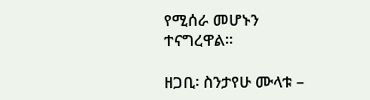የሚሰራ መሆኑን ተናግረዋል።

ዘጋቢ፡ ስንታየሁ ሙላቱ –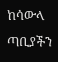ከሳውላ ጣቢያችን